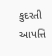કુદરતી આપત્તિ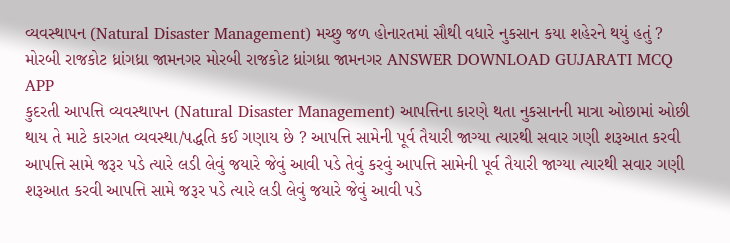વ્યવસ્થાપન (Natural Disaster Management) મચ્છુ જળ હોનારતમાં સૌથી વધારે નુકસાન કયા શહેરને થયું હતું ? મોરબી રાજકોટ ધ્રાંગધ્રા જામનગર મોરબી રાજકોટ ધ્રાંગધ્રા જામનગર ANSWER DOWNLOAD GUJARATI MCQ APP
કુદરતી આપત્તિ વ્યવસ્થાપન (Natural Disaster Management) આપત્તિના કારણે થતા નુકસાનની માત્રા ઓછામાં ઓછી થાય તે માટે કારગત વ્યવસ્થા/પદ્ધતિ કઈ ગણાય છે ? આપત્તિ સામેની પૂર્વ તૈયારી જાગ્યા ત્યારથી સવાર ગણી શરૂઆત કરવી આપત્તિ સામે જરૂર પડે ત્યારે લડી લેવું જયારે જેવું આવી પડે તેવું કરવું આપત્તિ સામેની પૂર્વ તૈયારી જાગ્યા ત્યારથી સવાર ગણી શરૂઆત કરવી આપત્તિ સામે જરૂર પડે ત્યારે લડી લેવું જયારે જેવું આવી પડે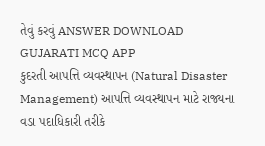તેવું કરવું ANSWER DOWNLOAD GUJARATI MCQ APP
કુદરતી આપત્તિ વ્યવસ્થાપન (Natural Disaster Management) આપત્તિ વ્યવસ્થાપન માટે રાજ્યના વડા પદાધિકારી તરીકે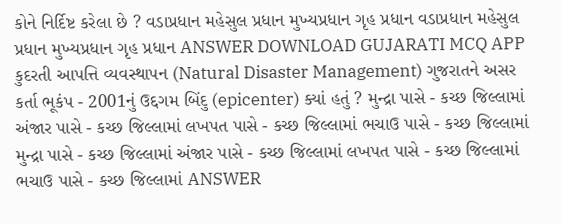કોને નિર્દિષ્ટ કરેલા છે ? વડાપ્રધાન મહેસુલ પ્રધાન મુખ્યપ્રધાન ગૃહ પ્રધાન વડાપ્રધાન મહેસુલ પ્રધાન મુખ્યપ્રધાન ગૃહ પ્રધાન ANSWER DOWNLOAD GUJARATI MCQ APP
કુદરતી આપત્તિ વ્યવસ્થાપન (Natural Disaster Management) ગુજરાતને અસર કર્તા ભૂકંપ - 2001નું ઉદ્દગમ બિંદુ (epicenter) ક્યાં હતું ? મુન્દ્રા પાસે - કચ્છ જિલ્લામાં અંજાર પાસે - કચ્છ જિલ્લામાં લખપત પાસે - કચ્છ જિલ્લામાં ભચાઉ પાસે - કચ્છ જિલ્લામાં મુન્દ્રા પાસે - કચ્છ જિલ્લામાં અંજાર પાસે - કચ્છ જિલ્લામાં લખપત પાસે - કચ્છ જિલ્લામાં ભચાઉ પાસે - કચ્છ જિલ્લામાં ANSWER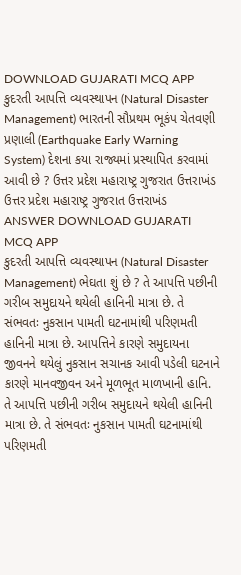DOWNLOAD GUJARATI MCQ APP
કુદરતી આપત્તિ વ્યવસ્થાપન (Natural Disaster Management) ભારતની સૌપ્રથમ ભૂકંપ ચેતવણી પ્રણાલી (Earthquake Early Warning System) દેશના કયા રાજ્યમાં પ્રસ્થાપિત કરવામાં આવી છે ? ઉત્તર પ્રદેશ મહારાષ્ટ્ર ગુજરાત ઉત્તરાખંડ ઉત્તર પ્રદેશ મહારાષ્ટ્ર ગુજરાત ઉત્તરાખંડ ANSWER DOWNLOAD GUJARATI MCQ APP
કુદરતી આપત્તિ વ્યવસ્થાપન (Natural Disaster Management) ભેઘતા શું છે ? તે આપત્તિ પછીની ગરીબ સમુદાયને થયેલી હાનિની માત્રા છે. તે સંભવતઃ નુકસાન પામતી ઘટનામાંથી પરિણમતી હાનિની માત્રા છે. આપત્તિને કારણે સમુદાયના જીવનને થયેલું નુકસાન સચાનક આવી પડેલી ઘટનાને કારણે માનવજીવન અને મૂળભૂત માળખાની હાનિ. તે આપત્તિ પછીની ગરીબ સમુદાયને થયેલી હાનિની માત્રા છે. તે સંભવતઃ નુકસાન પામતી ઘટનામાંથી પરિણમતી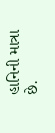હાનિની માત્રા છે.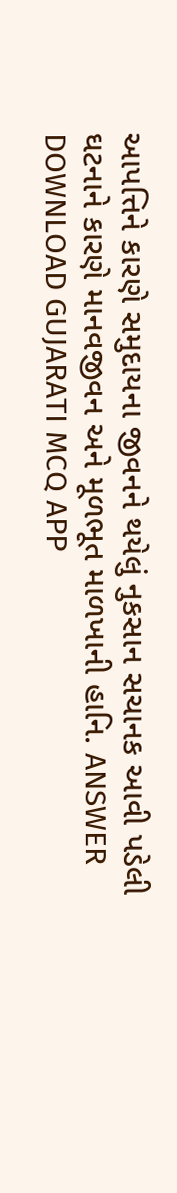આપત્તિને કારણે સમુદાયના જીવનને થયેલું નુકસાન સચાનક આવી પડેલી ઘટનાને કારણે માનવજીવન અને મૂળભૂત માળખાની હાનિ. ANSWER DOWNLOAD GUJARATI MCQ APP